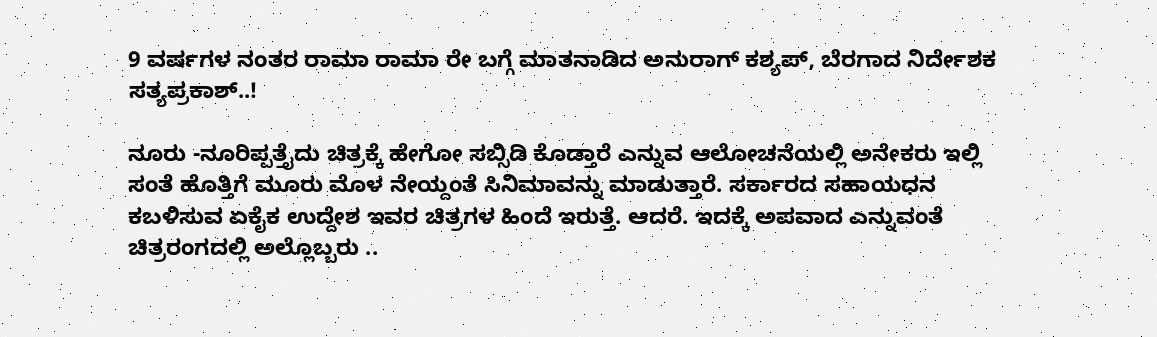9 ವರ್ಷಗಳ ನಂತರ ರಾಮಾ ರಾಮಾ ರೇ ಬಗ್ಗೆ ಮಾತನಾಡಿದ ಅನುರಾಗ್ ಕಶ್ಯಪ್, ಬೆರಗಾದ ನಿರ್ದೇಶಕ ಸತ್ಯಪ್ರಕಾಶ್..!

ನೂರು -ನೂರಿಪ್ಪತ್ತೈದು ಚಿತ್ರಕ್ಕೆ ಹೇಗೋ ಸಬ್ಸಿಡಿ ಕೊಡ್ತಾರೆ ಎನ್ನುವ ಆಲೋಚನೆಯಲ್ಲಿ ಅನೇಕರು ಇಲ್ಲಿ ಸಂತೆ ಹೊತ್ತಿಗೆ ಮೂರು ಮೊಳ ನೇಯ್ದಂತೆ ಸಿನಿಮಾವನ್ನು ಮಾಡುತ್ತಾರೆ. ಸರ್ಕಾರದ ಸಹಾಯಧನ ಕಬಳಿಸುವ ಏಕೈಕ ಉದ್ದೇಶ ಇವರ ಚಿತ್ರಗಳ ಹಿಂದೆ ಇರುತ್ತೆ. ಆದರೆ. ಇದಕ್ಕೆ ಅಪವಾದ ಎನ್ನುವಂತೆ ಚಿತ್ರರಂಗದಲ್ಲಿ ಅಲ್ಲೊಬ್ಬರು ..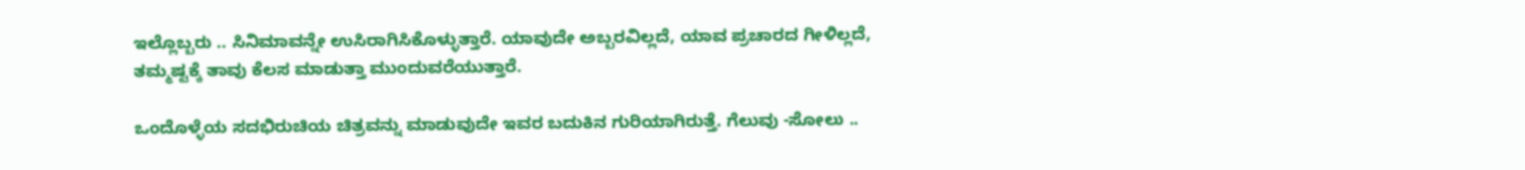ಇಲ್ಲೊಬ್ಬರು .. ಸಿನಿಮಾವನ್ನೇ ಉಸಿರಾಗಿಸಿಕೊಳ್ಳುತ್ತಾರೆ. ಯಾವುದೇ ಅಬ್ಬರವಿಲ್ಲದೆ, ಯಾವ ಪ್ರಚಾರದ ಗೀಳಿಲ್ಲದೆ, ತಮ್ಮಷ್ಟಕ್ಕೆ ತಾವು ಕೆಲಸ ಮಾಡುತ್ತಾ ಮುಂದುವರೆಯುತ್ತಾರೆ.

ಒಂದೊಳ್ಳೆಯ ಸದಭಿರುಚಿಯ ಚಿತ್ರವನ್ನು ಮಾಡುವುದೇ ಇವರ ಬದುಕಿನ ಗುರಿಯಾಗಿರುತ್ತೆ. ಗೆಲುವು -ಸೋಲು ..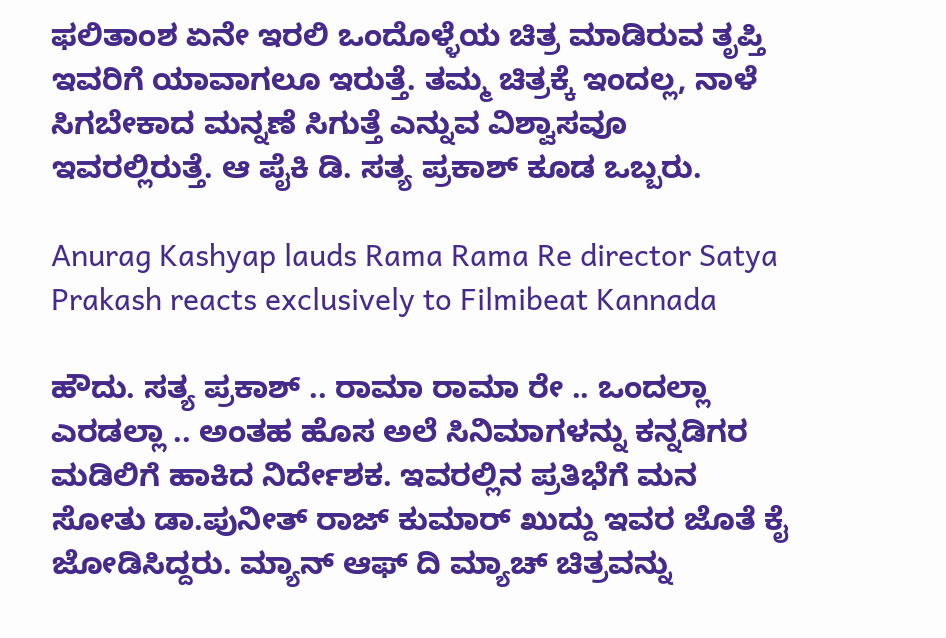ಫಲಿತಾಂಶ ಏನೇ ಇರಲಿ ಒಂದೊಳ್ಳೆಯ ಚಿತ್ರ ಮಾಡಿರುವ ತೃಪ್ತಿ ಇವರಿಗೆ ಯಾವಾಗಲೂ ಇರುತ್ತೆ. ತಮ್ಮ ಚಿತ್ರಕ್ಕೆ ಇಂದಲ್ಲ, ನಾಳೆ ಸಿಗಬೇಕಾದ ಮನ್ನಣೆ ಸಿಗುತ್ತೆ ಎನ್ನುವ ವಿಶ್ವಾಸವೂ ಇವರಲ್ಲಿರುತ್ತೆ. ಆ ಪೈಕಿ ಡಿ. ಸತ್ಯ ಪ್ರಕಾಶ್ ಕೂಡ ಒಬ್ಬರು.

Anurag Kashyap lauds Rama Rama Re director Satya Prakash reacts exclusively to Filmibeat Kannada

ಹೌದು. ಸತ್ಯ ಪ್ರಕಾಶ್ .. ರಾಮಾ ರಾಮಾ ರೇ .. ಒಂದಲ್ಲಾ ಎರಡಲ್ಲಾ .. ಅಂತಹ ಹೊಸ ಅಲೆ ಸಿನಿಮಾಗಳನ್ನು ಕನ್ನಡಿಗರ ಮಡಿಲಿಗೆ ಹಾಕಿದ ನಿರ್ದೇಶಕ. ಇವರಲ್ಲಿನ ಪ್ರತಿಭೆಗೆ ಮನ ಸೋತು ಡಾ.ಪುನೀತ್ ರಾಜ್ ಕುಮಾರ್ ಖುದ್ದು ಇವರ ಜೊತೆ ಕೈ ಜೋಡಿಸಿದ್ದರು. ಮ್ಯಾನ್ ಆಫ್ ದಿ ಮ್ಯಾಚ್ ಚಿತ್ರವನ್ನು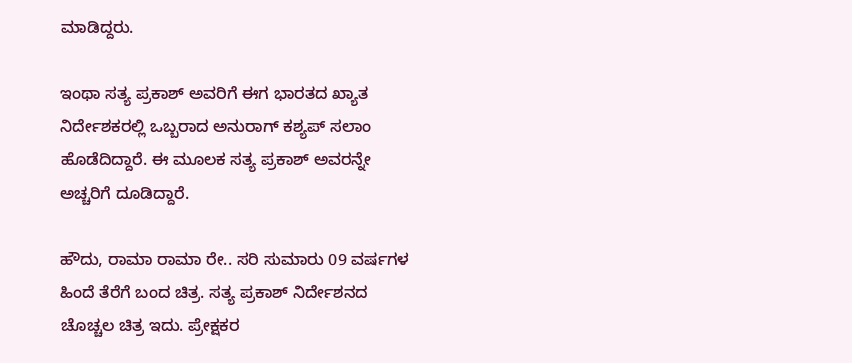ಮಾಡಿದ್ದರು.

ಇಂಥಾ ಸತ್ಯ ಪ್ರಕಾಶ್‌ ಅವರಿಗೆ ಈಗ ಭಾರತದ ಖ್ಯಾತ ನಿರ್ದೇಶಕರಲ್ಲಿ ಒಬ್ಬರಾದ ಅನುರಾಗ್ ಕಶ್ಯಪ್ ಸಲಾಂ ಹೊಡೆದಿದ್ದಾರೆ. ಈ ಮೂಲಕ ಸತ್ಯ ಪ್ರಕಾಶ್ ಅವರನ್ನೇ ಅಚ್ಚರಿಗೆ ದೂಡಿದ್ದಾರೆ.

ಹೌದು, ರಾಮಾ ರಾಮಾ ರೇ.. ಸರಿ ಸುಮಾರು 09 ವರ್ಷಗಳ ಹಿಂದೆ ತೆರೆಗೆ ಬಂದ ಚಿತ್ರ. ಸತ್ಯ ಪ್ರಕಾಶ್ ನಿರ್ದೇಶನದ ಚೊಚ್ಚಲ ಚಿತ್ರ ಇದು. ಪ್ರೇಕ್ಷಕರ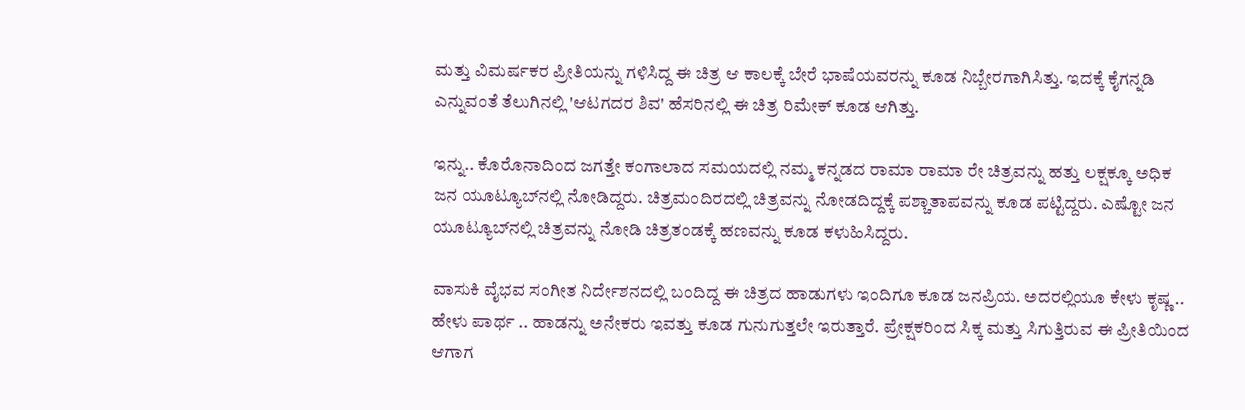ಮತ್ತು ವಿಮರ್ಷಕರ ಪ್ರೀತಿಯನ್ನು ಗಳಿಸಿದ್ದ ಈ ಚಿತ್ರ ಆ ಕಾಲಕ್ಕೆ ಬೇರೆ ಭಾಷೆಯವರನ್ನು ಕೂಡ ನಿಬ್ಬೇರಗಾಗಿಸಿತ್ತು. ಇದಕ್ಕೆ ಕೈಗನ್ನಡಿ ಎನ್ನುವಂತೆ ತೆಲುಗಿನಲ್ಲಿ 'ಆಟಗದರ ಶಿವ' ಹೆಸರಿನಲ್ಲಿ ಈ ಚಿತ್ರ ರಿಮೇಕ್ ಕೂಡ ಆಗಿತ್ತು.

ಇನ್ನು.. ಕೊರೊನಾದಿಂದ ಜಗತ್ತೇ ಕಂಗಾಲಾದ ಸಮಯದಲ್ಲಿ ನಮ್ಮ ಕನ್ನಡದ ರಾಮಾ ರಾಮಾ ರೇ ಚಿತ್ರವನ್ನು ಹತ್ತು ಲಕ್ಷಕ್ಕೂ ಅಧಿಕ ಜನ ಯೂಟ್ಯೂಬ್‌ನಲ್ಲಿ ನೋಡಿದ್ದರು. ಚಿತ್ರಮಂದಿರದಲ್ಲಿ ಚಿತ್ರವನ್ನು ನೋಡದಿದ್ದಕ್ಕೆ ಪಶ್ಚಾತಾಪವನ್ನು ಕೂಡ ಪಟ್ಟಿದ್ದರು. ಎಷ್ಟೋ ಜನ ಯೂಟ್ಯೂಬ್‌ನಲ್ಲಿ ಚಿತ್ರವನ್ನು ನೋಡಿ ಚಿತ್ರತಂಡಕ್ಕೆ ಹಣವನ್ನು ಕೂಡ ಕಳುಹಿಸಿದ್ದರು.

ವಾಸುಕಿ ವೈಭವ ಸಂಗೀತ ನಿರ್ದೇಶನದಲ್ಲಿ ಬಂದಿದ್ದ ಈ ಚಿತ್ರದ ಹಾಡುಗಳು ಇಂದಿಗೂ ಕೂಡ ಜನಪ್ರಿಯ. ಅದರಲ್ಲಿಯೂ ಕೇಳು ಕೃಷ್ಣ .. ಹೇಳು ಪಾರ್ಥ .. ಹಾಡನ್ನು ಅನೇಕರು ಇವತ್ತು ಕೂಡ ಗುನುಗುತ್ತಲೇ ಇರುತ್ತಾರೆ. ಪ್ರೇಕ್ಷಕರಿಂದ ಸಿಕ್ಕ ಮತ್ತು ಸಿಗುತ್ತಿರುವ ಈ ಪ್ರೀತಿಯಿಂದ ಆಗಾಗ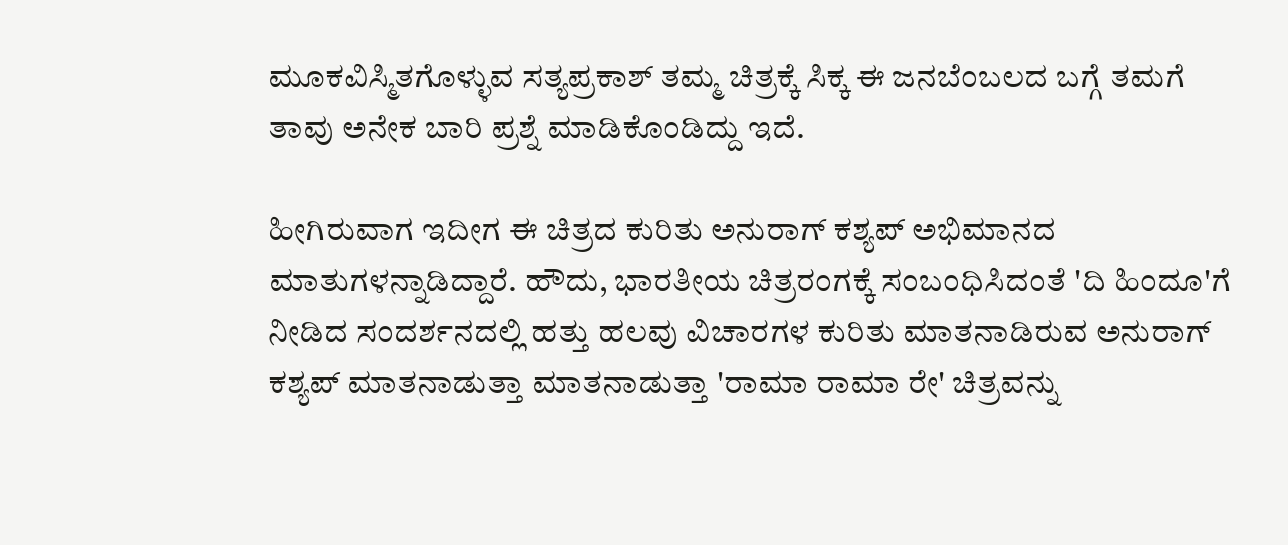ಮೂಕವಿಸ್ಮಿತಗೊಳ್ಳುವ ಸತ್ಯಪ್ರಕಾಶ್ ತಮ್ಮ ಚಿತ್ರಕ್ಕೆ ಸಿಕ್ಕ ಈ ಜನಬೆಂಬಲದ ಬಗ್ಗೆ ತಮಗೆ ತಾವು ಅನೇಕ ಬಾರಿ ಪ್ರಶ್ನೆ ಮಾಡಿಕೊಂಡಿದ್ದು ಇದೆ.

ಹೀಗಿರುವಾಗ ಇದೀಗ ಈ ಚಿತ್ರದ ಕುರಿತು ಅನುರಾಗ್ ಕಶ್ಯಪ್ ಅಭಿಮಾನದ ಮಾತುಗಳನ್ನಾಡಿದ್ದಾರೆ. ಹೌದು, ಭಾರತೀಯ ಚಿತ್ರರಂಗಕ್ಕೆ ಸಂಬಂಧಿಸಿದಂತೆ 'ದಿ ಹಿಂದೂ'ಗೆ ನೀಡಿದ ಸಂದರ್ಶನದಲ್ಲಿ ಹತ್ತು ಹಲವು ವಿಚಾರಗಳ ಕುರಿತು ಮಾತನಾಡಿರುವ ಅನುರಾಗ್ ಕಶ್ಯಪ್ ಮಾತನಾಡುತ್ತಾ ಮಾತನಾಡುತ್ತಾ 'ರಾಮಾ ರಾಮಾ ರೇ' ಚಿತ್ರವನ್ನು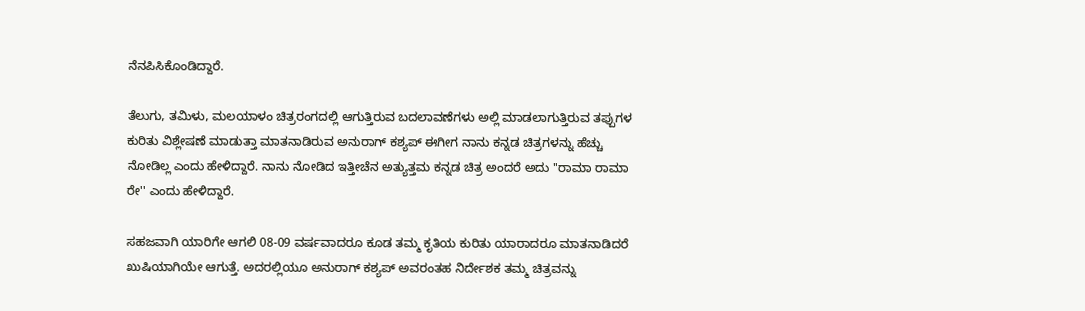ನೆನಪಿಸಿಕೊಂಡಿದ್ದಾರೆ.

ತೆಲುಗು, ತಮಿಳು, ಮಲಯಾಳಂ ಚಿತ್ರರಂಗದಲ್ಲಿ ಆಗುತ್ತಿರುವ ಬದಲಾವಣೆಗಳು ಅಲ್ಲಿ ಮಾಡಲಾಗುತ್ತಿರುವ ತಪ್ಪುಗಳ ಕುರಿತು ವಿಶ್ಲೇಷಣೆ ಮಾಡುತ್ತಾ ಮಾತನಾಡಿರುವ ಅನುರಾಗ್ ಕಶ್ಯಪ್ ಈಗೀಗ ನಾನು ಕನ್ನಡ ಚಿತ್ರಗಳನ್ನು ಹೆಚ್ಚು ನೋಡಿಲ್ಲ ಎಂದು ಹೇಳಿದ್ದಾರೆ. ನಾನು ನೋಡಿದ ಇತ್ತೀಚೆನ ಅತ್ಯುತ್ತಮ ಕನ್ನಡ ಚಿತ್ರ ಅಂದರೆ ಅದು ''ರಾಮಾ ರಾಮಾ ರೇ'' ಎಂದು ಹೇಳಿದ್ದಾರೆ.

ಸಹಜವಾಗಿ ಯಾರಿಗೇ ಆಗಲಿ 08-09 ವರ್ಷವಾದರೂ ಕೂಡ ತಮ್ಮ ಕೃತಿಯ ಕುರಿತು ಯಾರಾದರೂ ಮಾತನಾಡಿದರೆ ಖುಷಿಯಾಗಿಯೇ ಆಗುತ್ತೆ. ಅದರಲ್ಲಿಯೂ ಅನುರಾಗ್ ಕಶ್ಯಪ್ ಅವರಂತಹ ನಿರ್ದೇಶಕ ತಮ್ಮ ಚಿತ್ರವನ್ನು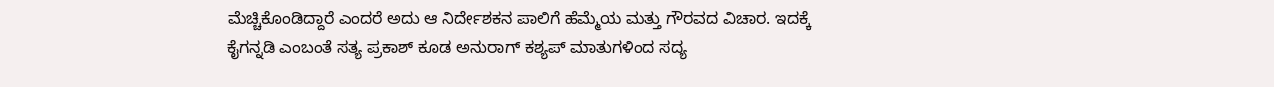ಮೆಚ್ಚಿಕೊಂಡಿದ್ದಾರೆ ಎಂದರೆ ಅದು ಆ ನಿರ್ದೇಶಕನ ಪಾಲಿಗೆ ಹೆಮ್ಮೆಯ ಮತ್ತು ಗೌರವದ ವಿಚಾರ. ಇದಕ್ಕೆ ಕೈಗನ್ನಡಿ ಎಂಬಂತೆ ಸತ್ಯ ಪ್ರಕಾಶ್ ಕೂಡ ಅನುರಾಗ್ ಕಶ್ಯಪ್ ಮಾತುಗಳಿಂದ ಸದ್ಯ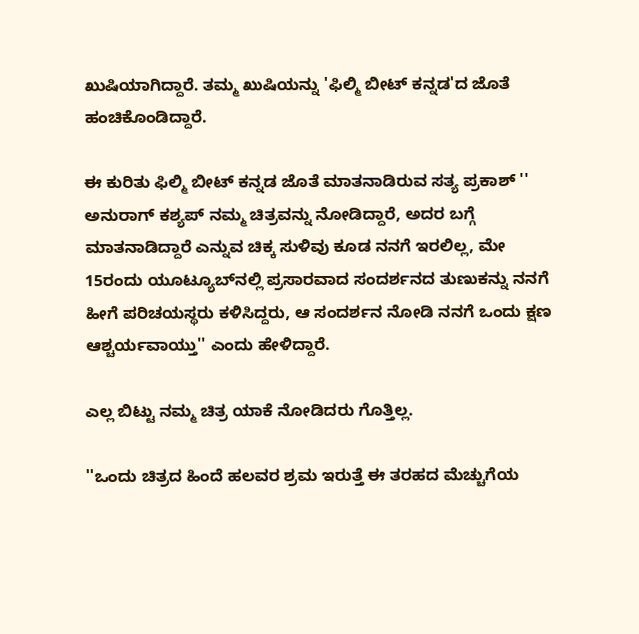ಖುಷಿಯಾಗಿದ್ದಾರೆ. ತಮ್ಮ ಖುಷಿಯನ್ನು 'ಫಿಲ್ಮಿ ಬೀಟ್ ಕನ್ನಡ'ದ ಜೊತೆ ಹಂಚಿಕೊಂಡಿದ್ದಾರೆ.

ಈ ಕುರಿತು ಫಿಲ್ಮಿ ಬೀಟ್ ಕನ್ನಡ ಜೊತೆ ಮಾತನಾಡಿರುವ ಸತ್ಯ ಪ್ರಕಾಶ್ '' ಅನುರಾಗ್ ಕಶ್ಯಪ್ ನಮ್ಮ ಚಿತ್ರವನ್ನು ನೋಡಿದ್ದಾರೆ, ಅದರ ಬಗ್ಗೆ ಮಾತನಾಡಿದ್ದಾರೆ ಎನ್ನುವ ಚಿಕ್ಕ ಸುಳಿವು ಕೂಡ ನನಗೆ ಇರಲಿಲ್ಲ, ಮೇ 15ರಂದು ಯೂಟ್ಯೂಬ್‌ನಲ್ಲಿ ಪ್ರಸಾರವಾದ ಸಂದರ್ಶನದ ತುಣುಕನ್ನು ನನಗೆ ಹೀಗೆ ಪರಿಚಯಸ್ಥರು ಕಳಿಸಿದ್ದರು, ಆ ಸಂದರ್ಶನ ನೋಡಿ ನನಗೆ ಒಂದು ಕ್ಷಣ ಆಶ್ಚರ್ಯವಾಯ್ತು'' ಎಂದು ಹೇಳಿದ್ದಾರೆ.

ಎಲ್ಲ ಬಿಟ್ಟು ನಮ್ಮ ಚಿತ್ರ ಯಾಕೆ ನೋಡಿದರು ಗೊತ್ತಿಲ್ಲ.

''ಒಂದು ಚಿತ್ರದ ಹಿಂದೆ ಹಲವರ ಶ್ರಮ ಇರುತ್ತೆ ಈ ತರಹದ ಮೆಚ್ಚುಗೆಯ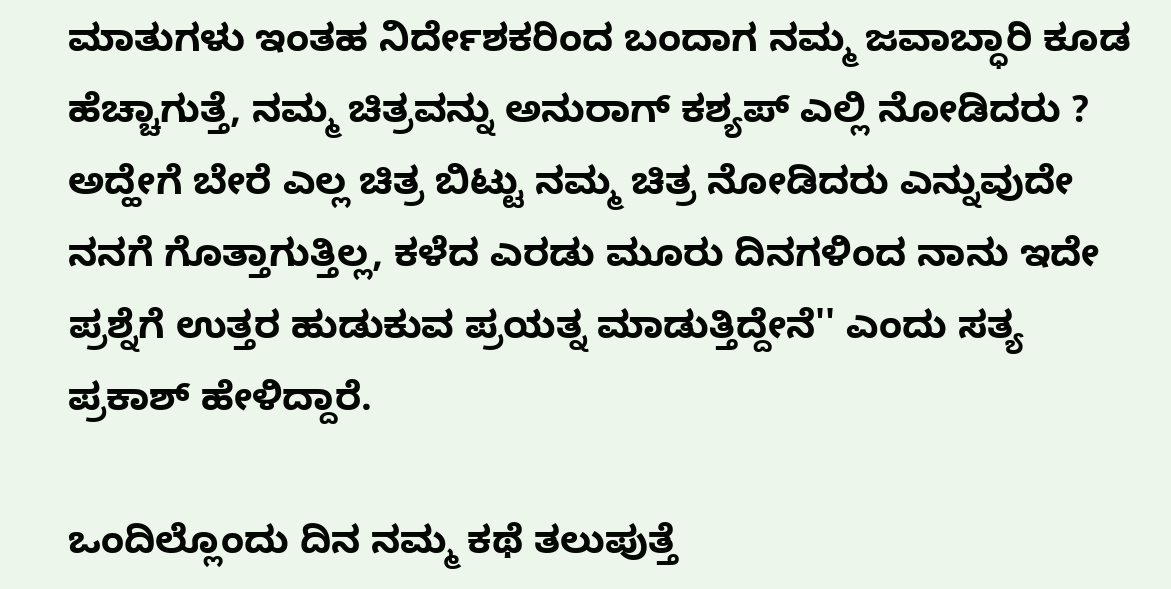ಮಾತುಗಳು ಇಂತಹ ನಿರ್ದೇಶಕರಿಂದ ಬಂದಾಗ ನಮ್ಮ ಜವಾಬ್ಧಾರಿ ಕೂಡ ಹೆಚ್ಚಾಗುತ್ತೆ, ನಮ್ಮ ಚಿತ್ರವನ್ನು ಅನುರಾಗ್ ಕಶ್ಯಪ್ ಎಲ್ಲಿ ನೋಡಿದರು ? ಅದ್ಹೇಗೆ ಬೇರೆ ಎಲ್ಲ ಚಿತ್ರ ಬಿಟ್ಟು ನಮ್ಮ ಚಿತ್ರ ನೋಡಿದರು ಎನ್ನುವುದೇ ನನಗೆ ಗೊತ್ತಾಗುತ್ತಿಲ್ಲ, ಕಳೆದ ಎರಡು ಮೂರು ದಿನಗಳಿಂದ ನಾನು ಇದೇ ಪ್ರಶ್ನೆಗೆ ಉತ್ತರ ಹುಡುಕುವ ಪ್ರಯತ್ನ ಮಾಡುತ್ತಿದ್ದೇನೆ'' ಎಂದು ಸತ್ಯ ಪ್ರಕಾಶ್ ಹೇಳಿದ್ದಾರೆ.

ಒಂದಿಲ್ಲೊಂದು ದಿನ ನಮ್ಮ ಕಥೆ ತಲುಪುತ್ತೆ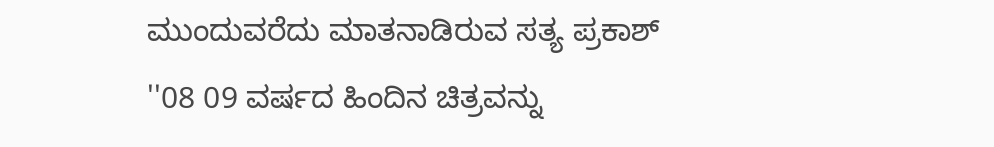ಮುಂದುವರೆದು ಮಾತನಾಡಿರುವ ಸತ್ಯ ಪ್ರಕಾಶ್ ''08 09 ವರ್ಷದ ಹಿಂದಿನ ಚಿತ್ರವನ್ನು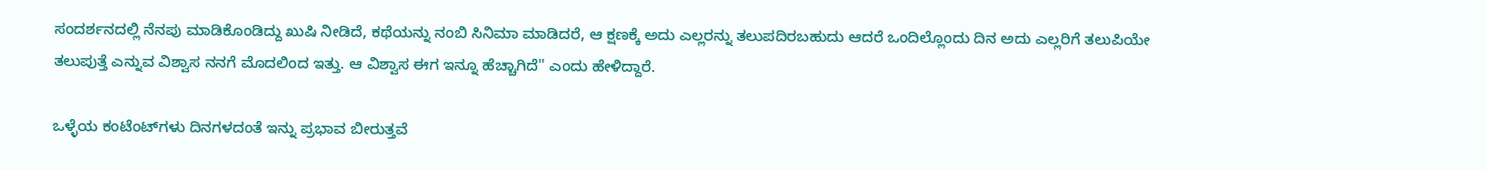ಸಂದರ್ಶನದಲ್ಲಿ ನೆನಪು ಮಾಡಿಕೊಂಡಿದ್ದು ಖುಷಿ ನೀಡಿದೆ, ಕಥೆಯನ್ನು ನಂಬಿ ಸಿನಿಮಾ ಮಾಡಿದರೆ, ಆ ಕ್ಷಣಕ್ಕೆ ಅದು ಎಲ್ಲರನ್ನು ತಲುಪದಿರಬಹುದು ಆದರೆ ಒಂದಿಲ್ಲೊಂದು ದಿನ ಅದು ಎಲ್ಲರಿಗೆ ತಲುಪಿಯೇ ತಲುಪುತ್ತೆ ಎನ್ನುವ ವಿಶ್ವಾಸ ನನಗೆ ಮೊದಲಿಂದ ಇತ್ತು. ಆ ವಿಶ್ವಾಸ ಈಗ ಇನ್ನೂ ಹೆಚ್ಚಾಗಿದೆ'' ಎಂದು ಹೇಳಿದ್ದಾರೆ.

ಒಳ್ಳೆಯ ಕಂಟೆಂಟ್‌ಗಳು ದಿನಗಳದಂತೆ ಇನ್ನು ಪ್ರಭಾವ ಬೀರುತ್ತವೆ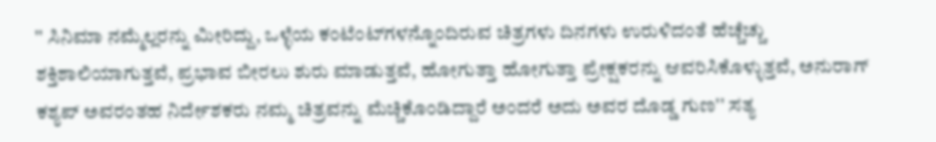'' ಸಿನಿಮಾ ನಮ್ಮೆಲ್ಲರನ್ನು ಮೀರಿದ್ದು, ಒಳ್ಳೆಯ ಕಂಟೆಂಟ್‌ಗಳನ್ನೊಂದಿರುವ ಚಿತ್ರಗಳು ದಿನಗಳು ಉರುಳಿದಂತೆ ಹೆಚ್ಚೆಚ್ಚು ಶಕ್ತಿಶಾಲಿಯಾಗುತ್ತವೆ, ಪ್ರಭಾವ ಬೀರಲು ಶುರು ಮಾಡುತ್ತವೆ, ಹೋಗುತ್ತಾ ಹೋಗುತ್ತಾ ಪ್ರೇಕ್ಷಕರನ್ನು ಆವರಿಸಿಕೊಳ್ಳುತ್ತವೆ, ಅನುರಾಗ್ ಕಶ್ಯಪ್ ಅವರಂತಹ ನಿರ್ದೇಶಕರು ನಮ್ಮ ಚಿತ್ರವನ್ನು ಮೆಚ್ಚಿಕೊಂಡಿದ್ದಾರೆ ಅಂದರೆ ಅದು ಅವರ ದೊಡ್ಡ ಗುಣ'' ಸತ್ಯ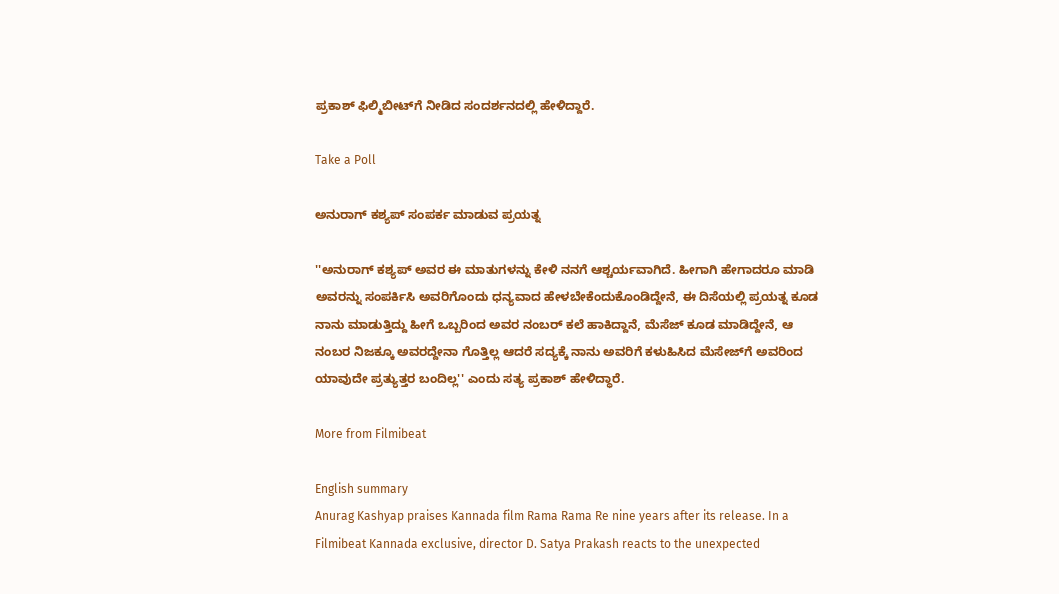ಪ್ರಕಾಶ್ ಫಿಲ್ಮಿಬೀಟ್‌ಗೆ ನೀಡಿದ ಸಂದರ್ಶನದಲ್ಲಿ ಹೇಳಿದ್ದಾರೆ.

Take a Poll

ಅನುರಾಗ್ ಕಶ್ಯಪ್ ಸಂಪರ್ಕ ಮಾಡುವ ಪ್ರಯತ್ನ

''ಅನುರಾಗ್ ಕಶ್ಯಪ್ ಅವರ ಈ ಮಾತುಗಳನ್ನು ಕೇಳಿ ನನಗೆ ಆಶ್ಚರ್ಯವಾಗಿದೆ. ಹೀಗಾಗಿ ಹೇಗಾದರೂ ಮಾಡಿ ಅವರನ್ನು ಸಂಪರ್ಕಿಸಿ ಅವರಿಗೊಂದು ಧನ್ಯವಾದ ಹೇಳಬೇಕೆಂದುಕೊಂಡಿದ್ದೇನೆ, ಈ ದಿಸೆಯಲ್ಲಿ ಪ್ರಯತ್ನ ಕೂಡ ನಾನು ಮಾಡುತ್ತಿದ್ದು ಹೀಗೆ ಒಬ್ಬರಿಂದ ಅವರ ನಂಬರ್ ಕಲೆ ಹಾಕಿದ್ದಾನೆ, ಮೆಸೆಜ್ ಕೂಡ ಮಾಡಿದ್ದೇನೆ, ಆ ನಂಬರ ನಿಜಕ್ಕೂ ಅವರದ್ದೇನಾ ಗೊತ್ತಿಲ್ಲ ಆದರೆ ಸದ್ಯಕ್ಕೆ ನಾನು ಅವರಿಗೆ ಕಳುಹಿಸಿದ ಮೆಸೇಜ್‌ಗೆ ಅವರಿಂದ ಯಾವುದೇ ಪ್ರತ್ಯುತ್ತರ ಬಂದಿಲ್ಲ'' ಎಂದು ಸತ್ಯ ಪ್ರಕಾಶ್ ಹೇಳಿದ್ಧಾರೆ.

More from Filmibeat

English summary
Anurag Kashyap praises Kannada film Rama Rama Re nine years after its release. In a Filmibeat Kannada exclusive, director D. Satya Prakash reacts to the unexpected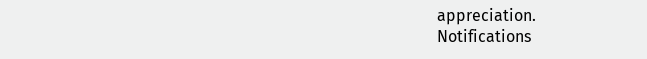appreciation.
Notifications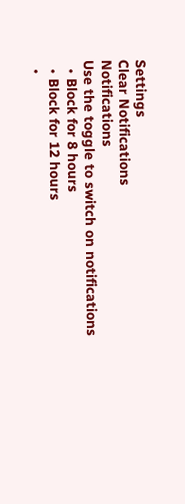Settings
Clear Notifications
Notifications
Use the toggle to switch on notifications
  • Block for 8 hours
  • Block for 12 hours
  •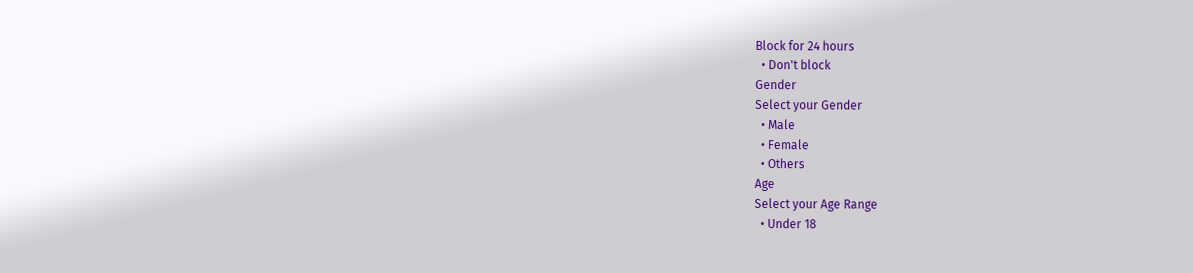Block for 24 hours
  • Don't block
Gender
Select your Gender
  • Male
  • Female
  • Others
Age
Select your Age Range
  • Under 18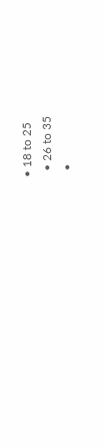• 18 to 25
  • 26 to 35
  •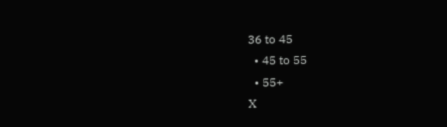36 to 45
  • 45 to 55
  • 55+
X